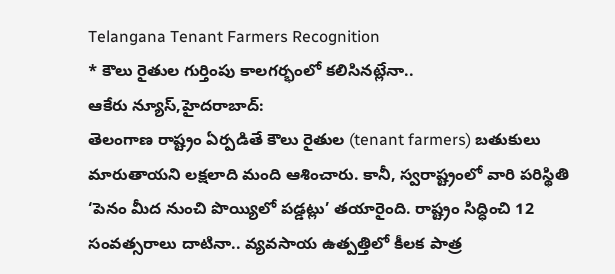Telangana Tenant Farmers Recognition
* కౌలు రైతుల గుర్తింపు కాలగర్భంలో కలిసినట్లేనా..
ఆకేరు న్యూస్,హైదరాబాద్:
తెలంగాణ రాష్ట్రం ఏర్పడితే కౌలు రైతుల (tenant farmers) బతుకులు మారుతాయని లక్షలాది మంది ఆశించారు. కానీ, స్వరాష్ట్రంలో వారి పరిస్థితి ‘పెనం మీద నుంచి పొయ్యిలో పడ్డట్లు’ తయారైంది. రాష్ట్రం సిద్ధించి 12 సంవత్సరాలు దాటినా.. వ్యవసాయ ఉత్పత్తిలో కీలక పాత్ర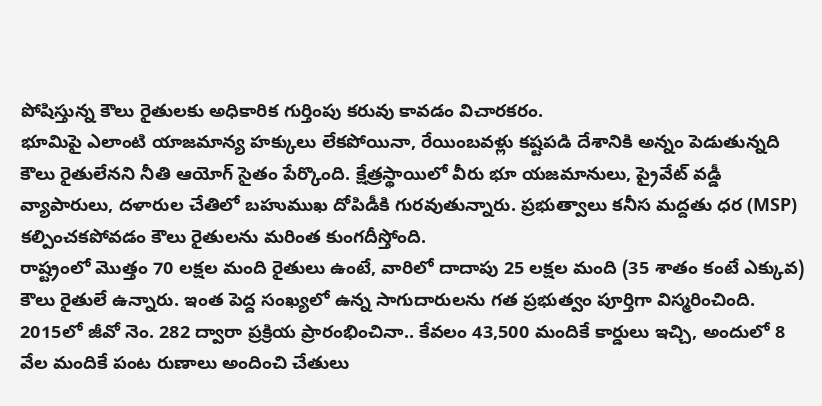పోషిస్తున్న కౌలు రైతులకు అధికారిక గుర్తింపు కరువు కావడం విచారకరం.
భూమిపై ఎలాంటి యాజమాన్య హక్కులు లేకపోయినా, రేయింబవళ్లు కష్టపడి దేశానికి అన్నం పెడుతున్నది కౌలు రైతులేనని నీతి ఆయోగ్ సైతం పేర్కొంది. క్షేత్రస్థాయిలో వీరు భూ యజమానులు, ప్రైవేట్ వడ్డీ వ్యాపారులు, దళారుల చేతిలో బహుముఖ దోపిడీకి గురవుతున్నారు. ప్రభుత్వాలు కనీస మద్దతు ధర (MSP) కల్పించకపోవడం కౌలు రైతులను మరింత కుంగదీస్తోంది.
రాష్ట్రంలో మొత్తం 70 లక్షల మంది రైతులు ఉంటే, వారిలో దాదాపు 25 లక్షల మంది (35 శాతం కంటే ఎక్కువ) కౌలు రైతులే ఉన్నారు. ఇంత పెద్ద సంఖ్యలో ఉన్న సాగుదారులను గత ప్రభుత్వం పూర్తిగా విస్మరించింది.
2015లో జీవో నెం. 282 ద్వారా ప్రక్రియ ప్రారంభించినా.. కేవలం 43,500 మందికే కార్డులు ఇచ్చి, అందులో 8 వేల మందికే పంట రుణాలు అందించి చేతులు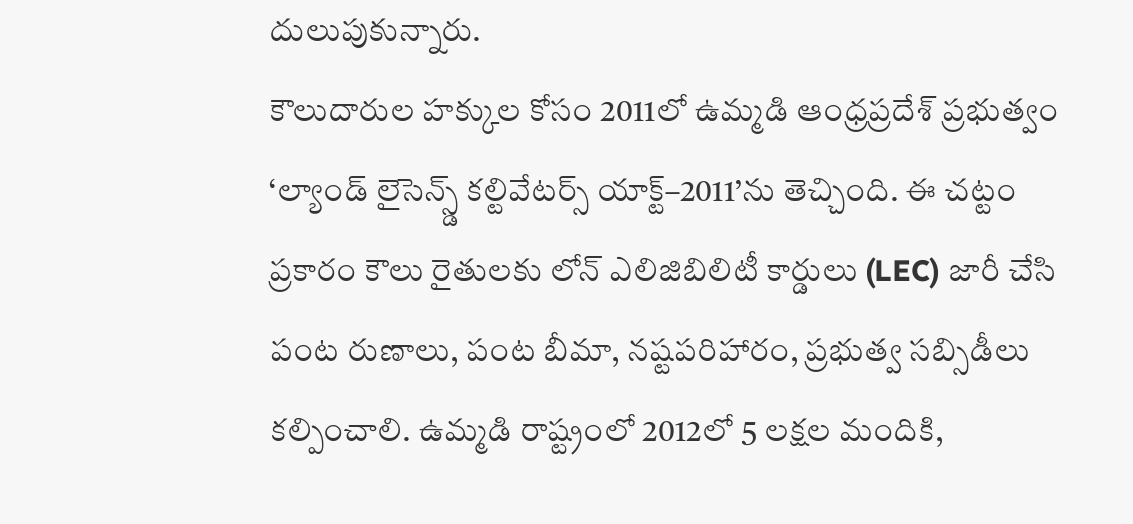దులుపుకున్నారు.
కౌలుదారుల హక్కుల కోసం 2011లో ఉమ్మడి ఆంధ్రప్రదేశ్ ప్రభుత్వం ‘ల్యాండ్ లైసెన్స్డ్ కల్టివేటర్స్ యాక్ట్–2011’ను తెచ్చింది. ఈ చట్టం ప్రకారం కౌలు రైతులకు లోన్ ఎలిజిబిలిటీ కార్డులు (LEC) జారీ చేసి పంట రుణాలు, పంట బీమా, నష్టపరిహారం, ప్రభుత్వ సబ్సిడీలు కల్పించాలి. ఉమ్మడి రాష్ట్రంలో 2012లో 5 లక్షల మందికి,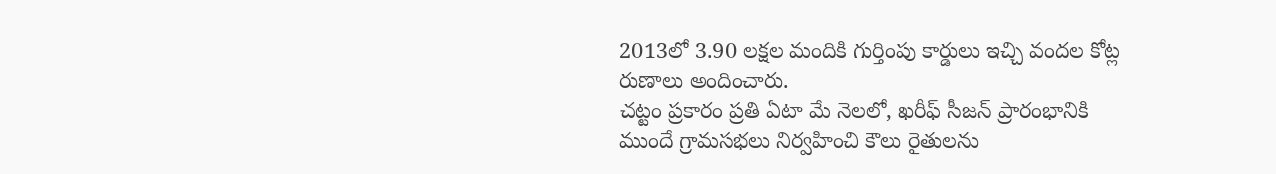2013లో 3.90 లక్షల మందికి గుర్తింపు కార్డులు ఇచ్చి వందల కోట్ల రుణాలు అందించారు.
చట్టం ప్రకారం ప్రతి ఏటా మే నెలలో, ఖరీఫ్ సీజన్ ప్రారంభానికి ముందే గ్రామసభలు నిర్వహించి కౌలు రైతులను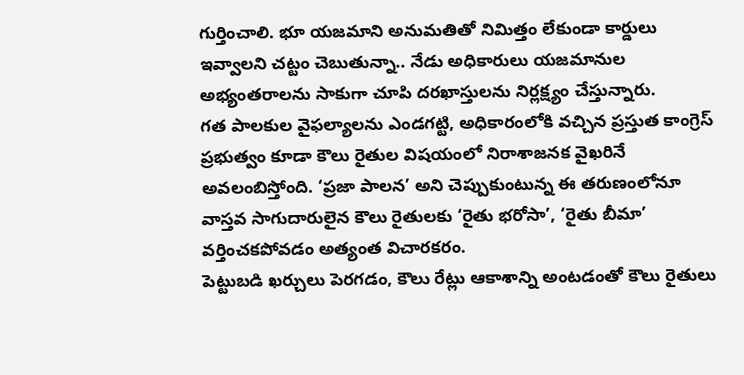గుర్తించాలి. భూ యజమాని అనుమతితో నిమిత్తం లేకుండా కార్డులు ఇవ్వాలని చట్టం చెబుతున్నా.. నేడు అధికారులు యజమానుల అభ్యంతరాలను సాకుగా చూపి దరఖాస్తులను నిర్లక్ష్యం చేస్తున్నారు.
గత పాలకుల వైఫల్యాలను ఎండగట్టి, అధికారంలోకి వచ్చిన ప్రస్తుత కాంగ్రెస్ ప్రభుత్వం కూడా కౌలు రైతుల విషయంలో నిరాశాజనక వైఖరినే అవలంబిస్తోంది. ‘ప్రజా పాలన’ అని చెప్పుకుంటున్న ఈ తరుణంలోనూ వాస్తవ సాగుదారులైన కౌలు రైతులకు ‘రైతు భరోసా’, ‘రైతు బీమా’ వర్తించకపోవడం అత్యంత విచారకరం.
పెట్టుబడి ఖర్చులు పెరగడం, కౌలు రేట్లు ఆకాశాన్ని అంటడంతో కౌలు రైతులు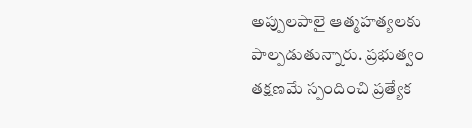అప్పులపాలై ఆత్మహత్యలకు పాల్పడుతున్నారు. ప్రభుత్వం తక్షణమే స్పందించి ప్రత్యేక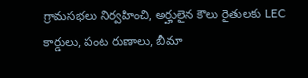గ్రామసభలు నిర్వహించి, అర్హులైన కౌలు రైతులకు LEC కార్డులు, పంట రుణాలు, బీమా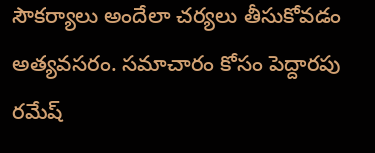సౌకర్యాలు అందేలా చర్యలు తీసుకోవడం అత్యవసరం. సమాచారం కోసం పెద్దారపు రమేష్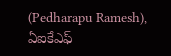(Pedharapu Ramesh), ఏఐకేఎఫ్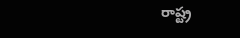రాష్ట్ర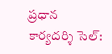ప్రధాన కార్యదర్శి సెల్: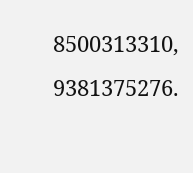8500313310, 9381375276.